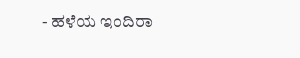- ಹಳೆಯ ಇಂದಿರಾ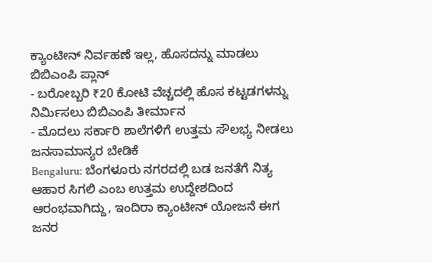ಕ್ಯಾಂಟೀನ್ ನಿರ್ವಹಣೆ ಇಲ್ಲ, ಹೊಸದನ್ನು ಮಾಡಲು ಬಿಬಿಎಂಪಿ ಪ್ಲಾನ್
- ಬರೋಬ್ಬರಿ ₹20 ಕೋಟಿ ವೆಚ್ಚದಲ್ಲಿ ಹೊಸ ಕಟ್ಟಡಗಳನ್ನು ನಿರ್ಮಿಸಲು ಬಿಬಿಎಂಪಿ ತೀರ್ಮಾನ
- ಮೊದಲು ಸರ್ಕಾರಿ ಶಾಲೆಗಳಿಗೆ ಉತ್ತಮ ಸೌಲಭ್ಯ ನೀಡಲು ಜನಸಾಮಾನ್ಯರ ಬೇಡಿಕೆ
Bengaluru: ಬೆಂಗಳೂರು ನಗರದಲ್ಲಿ ಬಡ ಜನತೆಗೆ ನಿತ್ಯ ಆಹಾರ ಸಿಗಲಿ ಎಂಬ ಉತ್ತಮ ಉದ್ದೇಶದಿಂದ ಆರಂಭವಾಗಿದ್ದು, ಇಂದಿರಾ ಕ್ಯಾಂಟೀನ್ ಯೋಜನೆ ಈಗ ಜನರ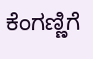ಕೆಂಗಣ್ಣಿಗೆ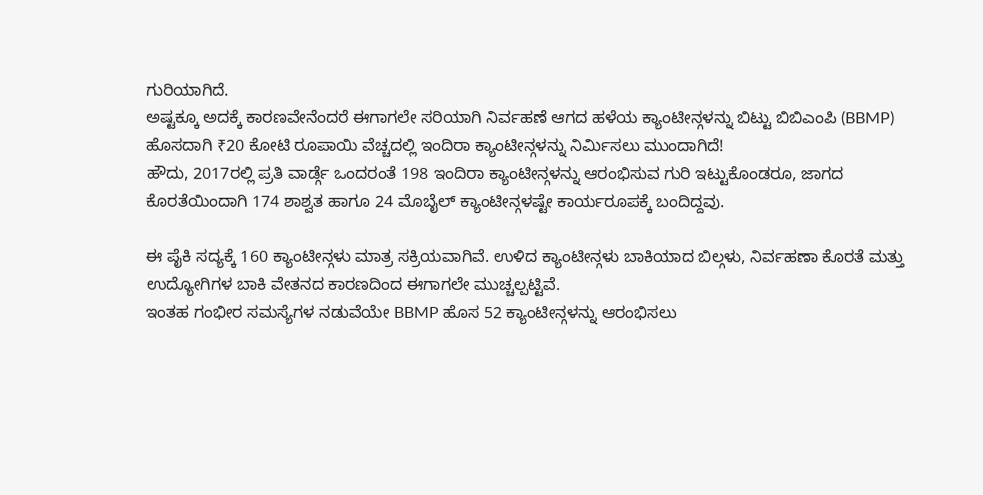ಗುರಿಯಾಗಿದೆ.
ಅಷ್ಟಕ್ಕೂ ಅದಕ್ಕೆ ಕಾರಣವೇನೆಂದರೆ ಈಗಾಗಲೇ ಸರಿಯಾಗಿ ನಿರ್ವಹಣೆ ಆಗದ ಹಳೆಯ ಕ್ಯಾಂಟೀನ್ಗಳನ್ನು ಬಿಟ್ಟು ಬಿಬಿಎಂಪಿ (BBMP) ಹೊಸದಾಗಿ ₹20 ಕೋಟಿ ರೂಪಾಯಿ ವೆಚ್ಚದಲ್ಲಿ ಇಂದಿರಾ ಕ್ಯಾಂಟೀನ್ಗಳನ್ನು ನಿರ್ಮಿಸಲು ಮುಂದಾಗಿದೆ!
ಹೌದು, 2017ರಲ್ಲಿ ಪ್ರತಿ ವಾರ್ಡ್ಗೆ ಒಂದರಂತೆ 198 ಇಂದಿರಾ ಕ್ಯಾಂಟೀನ್ಗಳನ್ನು ಆರಂಭಿಸುವ ಗುರಿ ಇಟ್ಟುಕೊಂಡರೂ, ಜಾಗದ ಕೊರತೆಯಿಂದಾಗಿ 174 ಶಾಶ್ವತ ಹಾಗೂ 24 ಮೊಬೈಲ್ ಕ್ಯಾಂಟೀನ್ಗಳಷ್ಟೇ ಕಾರ್ಯರೂಪಕ್ಕೆ ಬಂದಿದ್ದವು.

ಈ ಪೈಕಿ ಸದ್ಯಕ್ಕೆ 160 ಕ್ಯಾಂಟೀನ್ಗಳು ಮಾತ್ರ ಸಕ್ರಿಯವಾಗಿವೆ. ಉಳಿದ ಕ್ಯಾಂಟೀನ್ಗಳು ಬಾಕಿಯಾದ ಬಿಲ್ಗಳು, ನಿರ್ವಹಣಾ ಕೊರತೆ ಮತ್ತು ಉದ್ಯೋಗಿಗಳ ಬಾಕಿ ವೇತನದ ಕಾರಣದಿಂದ ಈಗಾಗಲೇ ಮುಚ್ಚಲ್ಪಟ್ಟಿವೆ.
ಇಂತಹ ಗಂಭೀರ ಸಮಸ್ಯೆಗಳ ನಡುವೆಯೇ BBMP ಹೊಸ 52 ಕ್ಯಾಂಟೀನ್ಗಳನ್ನು ಆರಂಭಿಸಲು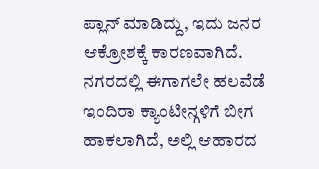ಪ್ಲಾನ್ ಮಾಡಿದ್ದು, ಇದು ಜನರ ಆಕ್ರೋಶಕ್ಕೆ ಕಾರಣವಾಗಿದೆ.
ನಗರದಲ್ಲಿ ಈಗಾಗಲೇ ಹಲವೆಡೆ ಇಂದಿರಾ ಕ್ಯಾಂಟೀನ್ಗಳಿಗೆ ಬೀಗ ಹಾಕಲಾಗಿದೆ, ಅಲ್ಲಿ ಆಹಾರದ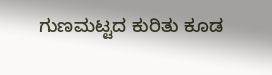ಗುಣಮಟ್ಟದ ಕುರಿತು ಕೂಡ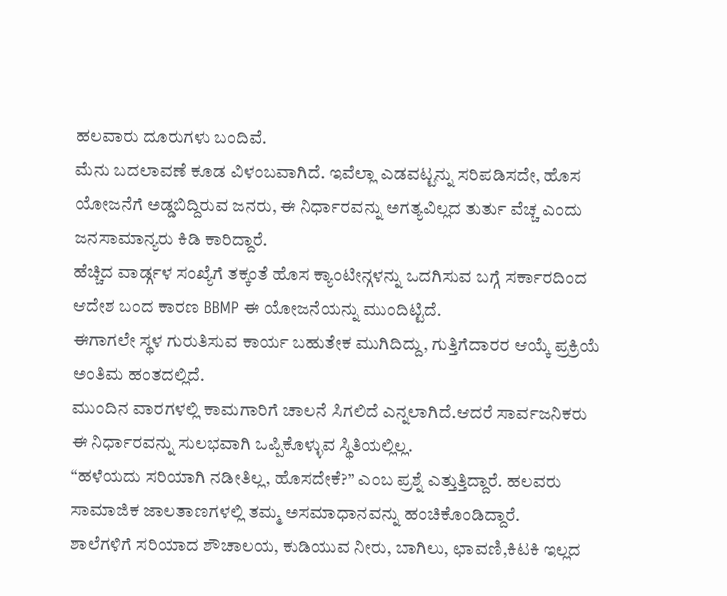ಹಲವಾರು ದೂರುಗಳು ಬಂದಿವೆ.
ಮೆನು ಬದಲಾವಣೆ ಕೂಡ ವಿಳಂಬವಾಗಿದೆ. ಇವೆಲ್ಲಾ ಎಡವಟ್ಟನ್ನು ಸರಿಪಡಿಸದೇ, ಹೊಸ ಯೋಜನೆಗೆ ಅಡ್ಡಬಿದ್ದಿರುವ ಜನರು, ಈ ನಿರ್ಧಾರವನ್ನು ಅಗತ್ಯವಿಲ್ಲದ ತುರ್ತು ವೆಚ್ಚ ಎಂದು ಜನಸಾಮಾನ್ಯರು ಕಿಡಿ ಕಾರಿದ್ದಾರೆ.
ಹೆಚ್ಚಿದ ವಾರ್ಡ್ಗಳ ಸಂಖ್ಯೆಗೆ ತಕ್ಕಂತೆ ಹೊಸ ಕ್ಯಾಂಟೀನ್ಗಳನ್ನು ಒದಗಿಸುವ ಬಗ್ಗೆ ಸರ್ಕಾರದಿಂದ ಆದೇಶ ಬಂದ ಕಾರಣ BBMP ಈ ಯೋಜನೆಯನ್ನು ಮುಂದಿಟ್ಟಿದೆ.
ಈಗಾಗಲೇ ಸ್ಥಳ ಗುರುತಿಸುವ ಕಾರ್ಯ ಬಹುತೇಕ ಮುಗಿದಿದ್ದು, ಗುತ್ತಿಗೆದಾರರ ಆಯ್ಕೆ ಪ್ರಕ್ರಿಯೆ ಅಂತಿಮ ಹಂತದಲ್ಲಿದೆ.
ಮುಂದಿನ ವಾರಗಳಲ್ಲಿ ಕಾಮಗಾರಿಗೆ ಚಾಲನೆ ಸಿಗಲಿದೆ ಎನ್ನಲಾಗಿದೆ.ಆದರೆ ಸಾರ್ವಜನಿಕರು ಈ ನಿರ್ಧಾರವನ್ನು ಸುಲಭವಾಗಿ ಒಪ್ಪಿಕೊಳ್ಳುವ ಸ್ಥಿತಿಯಲ್ಲಿಲ್ಲ.
“ಹಳೆಯದು ಸರಿಯಾಗಿ ನಡೀತಿಲ್ಲ, ಹೊಸದೇಕೆ?” ಎಂಬ ಪ್ರಶ್ನೆ ಎತ್ತುತ್ತಿದ್ದಾರೆ. ಹಲವರು ಸಾಮಾಜಿಕ ಜಾಲತಾಣಗಳಲ್ಲಿ ತಮ್ಮ ಅಸಮಾಧಾನವನ್ನು ಹಂಚಿಕೊಂಡಿದ್ದಾರೆ.
ಶಾಲೆಗಳಿಗೆ ಸರಿಯಾದ ಶೌಚಾಲಯ, ಕುಡಿಯುವ ನೀರು, ಬಾಗಿಲು, ಛಾವಣಿ,ಕಿಟಕಿ ಇಲ್ಲದ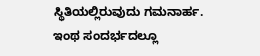ಸ್ಥಿತಿಯಲ್ಲಿರುವುದು ಗಮನಾರ್ಹ.
ಇಂಥ ಸಂದರ್ಭದಲ್ಲೂ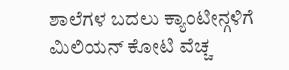ಶಾಲೆಗಳ ಬದಲು ಕ್ಯಾಂಟೀನ್ಗಳಿಗೆ ಮಿಲಿಯನ್ ಕೋಟಿ ವೆಚ್ಚ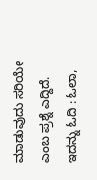ಮಾಡುವುದು ಸರಿಯೇ ಎಂಬ ಪ್ರಶ್ನೆ ಎದ್ದಿದೆ.
ಇದನ್ನು ಓದಿ : ಓಲಾ,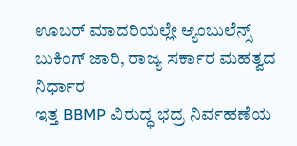ಊಬರ್ ಮಾದರಿಯಲ್ಲೇ ಆ್ಯಂಬುಲೆನ್ಸ್ ಬುಕಿಂಗ್ ಜಾರಿ, ರಾಜ್ಯ ಸರ್ಕಾರ ಮಹತ್ವದ ನಿರ್ಧಾರ
ಇತ್ತ BBMP ವಿರುದ್ಧ ಭದ್ರ ನಿರ್ವಹಣೆಯ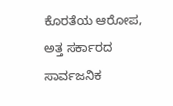ಕೊರತೆಯ ಆರೋಪ, ಅತ್ತ ಸರ್ಕಾರದ ಸಾರ್ವಜನಿಕ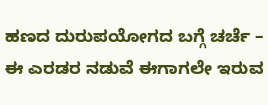ಹಣದ ದುರುಪಯೋಗದ ಬಗ್ಗೆ ಚರ್ಚೆ – ಈ ಎರಡರ ನಡುವೆ ಈಗಾಗಲೇ ಇರುವ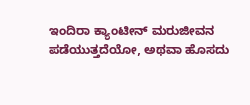ಇಂದಿರಾ ಕ್ಯಾಂಟೀನ್ ಮರುಜೀವನ ಪಡೆಯುತ್ತದೆಯೋ, ಅಥವಾ ಹೊಸದು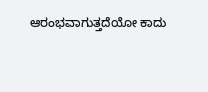ಆರಂಭವಾಗುತ್ತದೆಯೋ ಕಾದು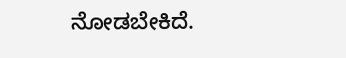ನೋಡಬೇಕಿದೆ.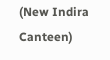(New Indira Canteen)